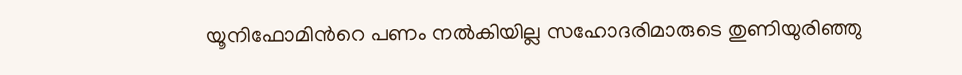യൂനിഫോമിന്‍റെ പണം നല്‍കിയില്ല സഹോദരിമാരുടെ തുണിയുരിഞ്ഞു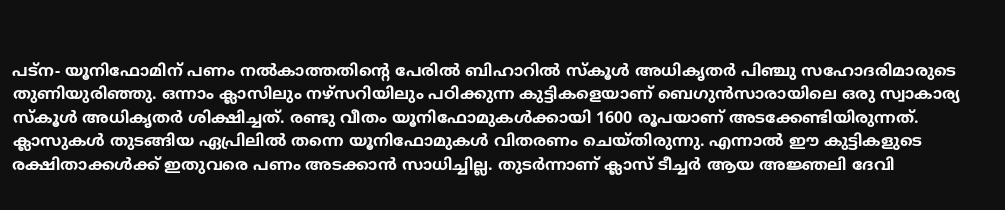പട്‌ന- യൂനിഫോമിന് പണം നല്‍കാത്തതിന്‍റെ പേരില്‍ ബിഹാറില്‍ സ്‌കൂള്‍ അധികൃതര്‍ പിഞ്ചു സഹോദരിമാരുടെ തുണിയുരിഞ്ഞു. ഒന്നാം ക്ലാസിലും നഴ്‌സറിയിലും പഠിക്കുന്ന കുട്ടികളെയാണ് ബെഗുന്‍സാരായിലെ ഒരു സ്വാകാര്യ സ്‌കൂള്‍ അധികൃതര്‍ ശിക്ഷിച്ചത്. രണ്ടു വീതം യൂനിഫോമുകള്‍ക്കായി 1600 രൂപയാണ് അടക്കേണ്ടിയിരുന്നത്. ക്ലാസുകള്‍ തുടങ്ങിയ ഏപ്രിലില്‍ തന്നെ യൂനിഫോമുകള്‍ വിതരണം ചെയ്തിരുന്നു. എന്നാല്‍ ഈ കുട്ടികളുടെ രക്ഷിതാക്കള്‍ക്ക് ഇതുവരെ പണം അടക്കാന്‍ സാധിച്ചില്ല. തുടര്‍ന്നാണ് ക്ലാസ് ടീച്ചര്‍ ആയ അജ്ഞലി ദേവി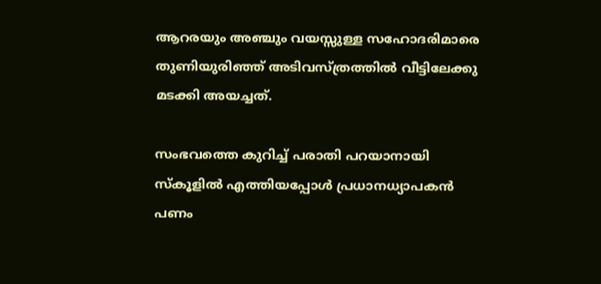ആറരയും അഞ്ചും വയസ്സുള്ള സഹോദരിമാരെ തുണിയുരിഞ്ഞ് അടിവസ്ത്രത്തില്‍ വീട്ടിലേക്കു മടക്കി അയച്ചത്.

സംഭവത്തെ കുറിച്ച് പരാതി പറയാനായി സ്‌കൂളില്‍ എത്തിയപ്പോള്‍ പ്രധാനധ്യാപകന്‍ പണം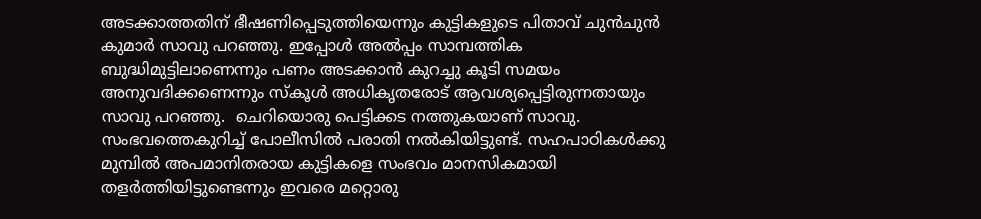അടക്കാത്തതിന് ഭീഷണിപ്പെടുത്തിയെന്നും കുട്ടികളുടെ പിതാവ് ചുന്‍ചുന്‍ കുമാര്‍ സാവു പറഞ്ഞു. ഇപ്പോള്‍ അല്‍പ്പം സാമ്പത്തിക ബുദ്ധിമുട്ടിലാണെന്നും പണം അടക്കാന്‍ കുറച്ചു കൂടി സമയം അനുവദിക്കണെന്നും സ്‌കൂള്‍ അധികൃതരോട് ആവശ്യപ്പെട്ടിരുന്നതായും സാവു പറഞ്ഞു.  ചെറിയൊരു പെട്ടിക്കട നത്തുകയാണ് സാവു. സംഭവത്തെകുറിച്ച് പോലീസില്‍ പരാതി നല്‍കിയിട്ടുണ്ട്. സഹപാഠികള്‍ക്കു മുമ്പില്‍ അപമാനിതരായ കുട്ടികളെ സംഭവം മാനസികമായി തളര്‍ത്തിയിട്ടുണ്ടെന്നും ഇവരെ മറ്റൊരു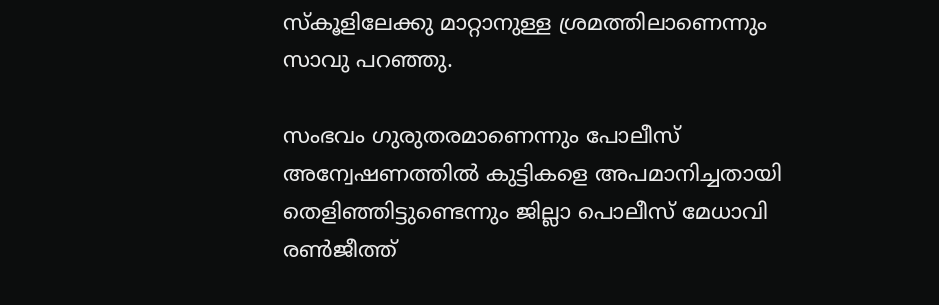സ്കൂളിലേക്കു മാറ്റാനുള്ള ശ്രമത്തിലാണെന്നും സാവു പറഞ്ഞു.

സംഭവം ഗുരുതരമാണെന്നും പോലീസ് അന്വേഷണത്തില്‍ കുട്ടികളെ അപമാനിച്ചതായി തെളിഞ്ഞിട്ടുണ്ടെന്നും ജില്ലാ പൊലീസ് മേധാവി രണ്‍ജീത്ത്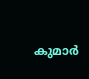കുമാര്‍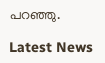പറഞ്ഞു.

Latest News